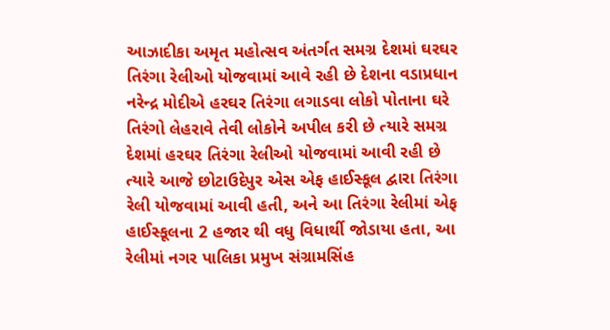આઝાદીકા અમૃત મહોત્સવ અંતર્ગત સમગ્ર દેશમાં ઘરઘર તિરંગા રેલીઓ યોજવામાં આવે રહી છે દેશના વડાપ્રધાન નરેન્દ્ર મોદીએ હરઘર તિરંગા લગાડવા લોકો પોતાના ઘરે તિરંગો લેહરાવે તેવી લોકોને અપીલ કરી છે ત્યારે સમગ્ર દેશમાં હરઘર તિરંગા રેલીઓ યોજવામાં આવી રહી છે ત્યારે આજે છોટાઉદેપુર એસ એફ હાઈસ્કૂલ દ્વારા તિરંગા રેલી યોજવામાં આવી હતી, અને આ તિરંગા રેલીમાં એફ હાઈસ્કૂલના 2 હજાર થી વધુ વિધાર્થી જોડાયા હતા, આ રેલીમાં નગર પાલિકા પ્રમુખ સંગ્રામસિંહ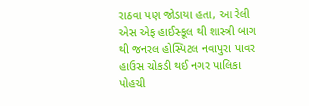રાઠવા પણ જોડાયા હતા, આ રેલી એસ એફ હાઈસ્કૂલ થી શાસ્ત્રી બાગ થી જનરલ હોસ્પિટલ નવાપુરા પાવર હાઉસ ચોકડી થઈ નગર પાલિકા પોહચી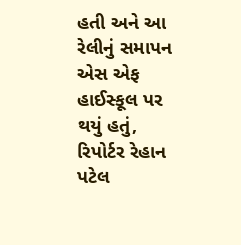હતી અને આ રેલીનું સમાપન એસ એફ હાઈસ્કૂલ પર થયું હતું,
રિપોર્ટર રેહાન પટેલ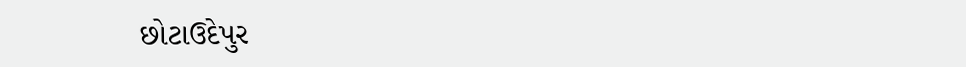છોટાઉદેપુર